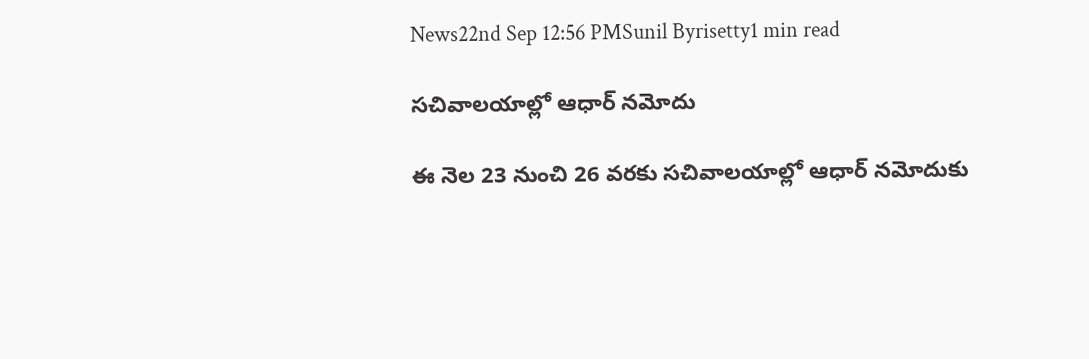News22nd Sep 12:56 PMSunil Byrisetty1 min read

సచివాలయాల్లో ఆధార్ నమోదు

ఈ నెల 23 నుంచి 26 వరకు సచివాలయాల్లో ఆధార్ నమోదుకు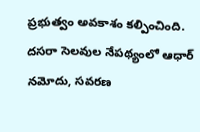ప్రభుత్వం అవకాశం కల్పించింది. దసరా సెలవుల నేపథ్యంలో ఆధార్ నమోదు, సవరణ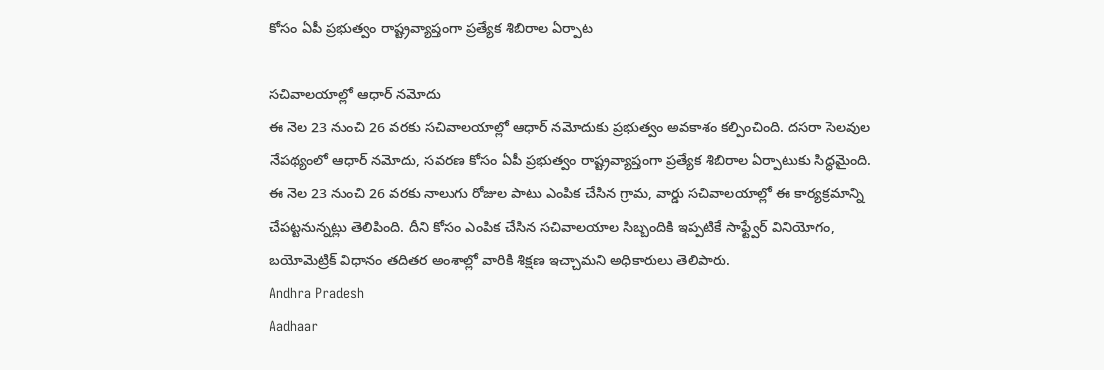కోసం ఏపీ ప్రభుత్వం రాష్ట్రవ్యాప్తంగా ప్రత్యేక శిబిరాల ఏర్పాట

సచివాలయాల్లో ఆధార్ నమోదు
ఈ నెల 23 నుంచి 26 వరకు సచివాలయాల్లో ఆధార్ నమోదుకు ప్రభుత్వం అవకాశం కల్పించింది. దసరా సెలవుల నేపథ్యంలో ఆధార్ నమోదు, సవరణ కోసం ఏపీ ప్రభుత్వం రాష్ట్రవ్యాప్తంగా ప్రత్యేక శిబిరాల ఏర్పాటుకు సిద్ధమైంది. ఈ నెల 23 నుంచి 26 వరకు నాలుగు రోజుల పాటు ఎంపిక చేసిన గ్రామ, వార్డు సచివాలయాల్లో ఈ కార్యక్రమాన్ని చేపట్టనున్నట్లు తెలిపింది. దీని కోసం ఎంపిక చేసిన సచివాలయాల సిబ్బందికి ఇప్పటికే సాఫ్ట్వేర్ వినియోగం, బయోమెట్రిక్ విధానం తదితర అంశాల్లో వారికి శిక్షణ ఇచ్చామని అధికారులు తెలిపారు.
Andhra Pradesh
Aadhaar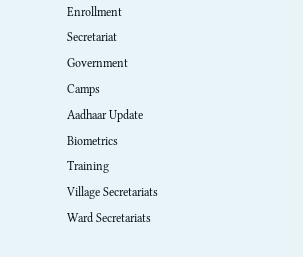Enrollment
Secretariat
Government
Camps
Aadhaar Update
Biometrics
Training
Village Secretariats
Ward Secretariats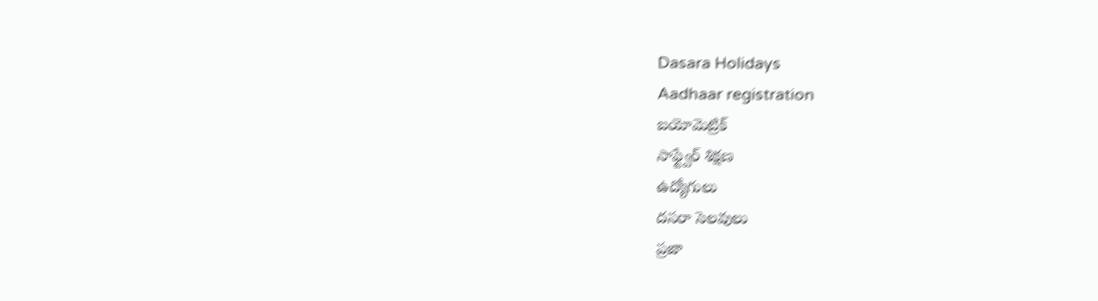Dasara Holidays
Aadhaar registration
బయోమెట్రిక్
సాఫ్ట్వేర్ శిక్షణ
ఉద్యోగులు
దసరా సెలవులు
ప్రజా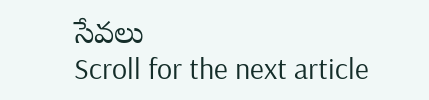సేవలు
Scroll for the next article